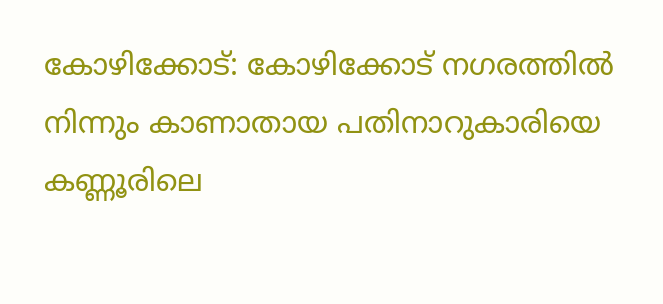കോഴിക്കോട്: കോഴിക്കോട് നഗരത്തിൽ നിന്നും കാണാതായ പതിനാറുകാരിയെ കണ്ണൂരിലെ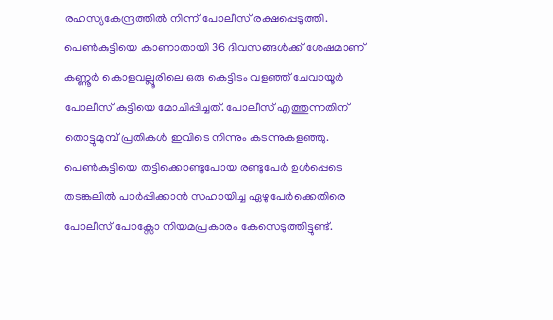രഹസ്യകേന്ദ്രത്തിൽ നിന്ന് പോലീസ് രക്ഷപ്പെടുത്തി. പെൺകുട്ടിയെ കാണാതായി 36 ദിവസങ്ങൾക്ക് ശേഷമാണ് കണ്ണൂർ കൊളവല്ലൂരിലെ ഒരു കെട്ടിടം വളഞ്ഞ് ചേവായൂർ പോലീസ് കുട്ടിയെ മോചിപ്പിച്ചത്. പോലീസ് എത്തുന്നതിന് തൊട്ടുമുമ്പ് പ്രതികൾ ഇവിടെ നിന്നും കടന്നുകളഞ്ഞു. പെൺകുട്ടിയെ തട്ടിക്കൊണ്ടുപോയ രണ്ടുപേർ ഉൾപ്പെടെ തടങ്കലിൽ പാർപ്പിക്കാൻ സഹായിച്ച ഏഴുപേർക്കെതിരെ പോലീസ് പോക്സോ നിയമപ്രകാരം കേസെടുത്തിട്ടുണ്ട്.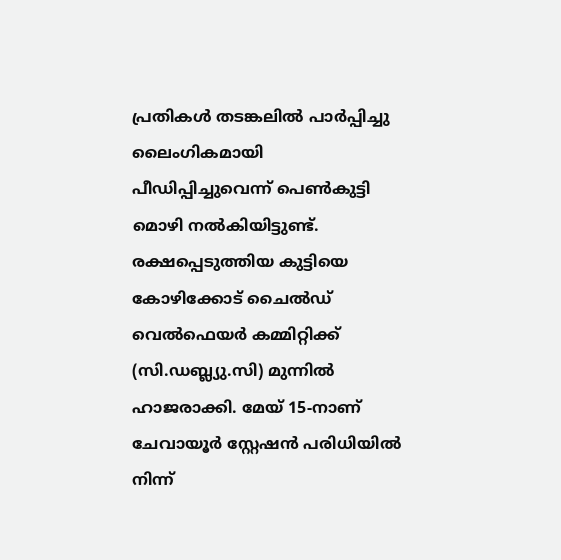പ്രതികൾ തടങ്കലിൽ പാർപ്പിച്ചു ലൈംഗികമായി പീഡിപ്പിച്ചുവെന്ന് പെൺകുട്ടി മൊഴി നൽകിയിട്ടുണ്ട്. രക്ഷപ്പെടുത്തിയ കുട്ടിയെ കോഴിക്കോട് ചൈൽഡ് വെൽഫെയർ കമ്മിറ്റിക്ക് (സി.ഡബ്ല്യു.സി) മുന്നിൽ ഹാജരാക്കി. മേയ് 15-നാണ് ചേവായൂർ സ്റ്റേഷൻ പരിധിയിൽ നിന്ന്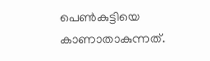പെൺകുട്ടിയെ കാണാതാകുന്നത്.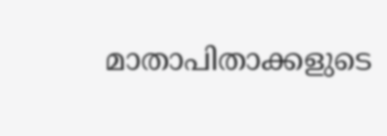മാതാപിതാക്കളുടെ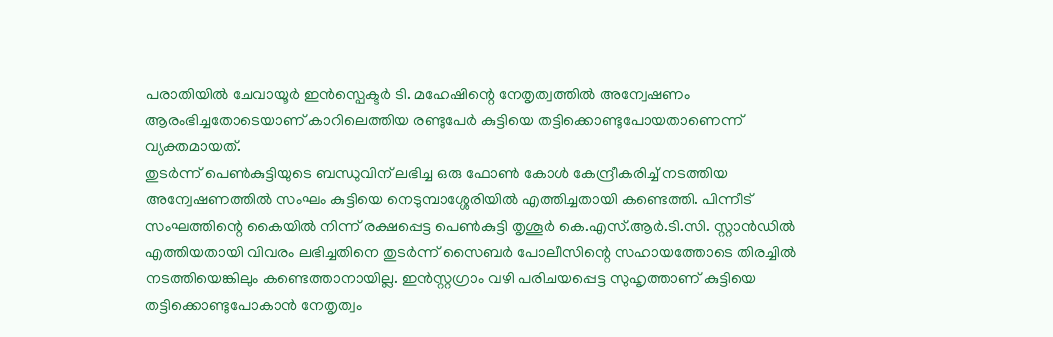പരാതിയിൽ ചേവായൂർ ഇൻസ്പെക്ടർ ടി. മഹേഷിന്റെ നേതൃത്വത്തിൽ അന്വേഷണം ആരംഭിച്ചതോടെയാണ് കാറിലെത്തിയ രണ്ടുപേർ കുട്ടിയെ തട്ടിക്കൊണ്ടുപോയതാണെന്ന് വ്യക്തമായത്.
തുടർന്ന് പെൺകുട്ടിയുടെ ബന്ധുവിന് ലഭിച്ച ഒരു ഫോൺ കോൾ കേന്ദ്രീകരിച്ച് നടത്തിയ അന്വേഷണത്തിൽ സംഘം കുട്ടിയെ നെടുമ്പാശ്ശേരിയിൽ എത്തിച്ചതായി കണ്ടെത്തി. പിന്നീട് സംഘത്തിന്റെ കൈയിൽ നിന്ന് രക്ഷപ്പെട്ട പെൺകുട്ടി തൃശൂർ കെ.എസ്.ആർ.ടി.സി. സ്റ്റാൻഡിൽ എത്തിയതായി വിവരം ലഭിച്ചതിനെ തുടർന്ന് സൈബർ പോലീസിന്റെ സഹായത്തോടെ തിരച്ചിൽ നടത്തിയെങ്കിലും കണ്ടെത്താനായില്ല. ഇൻസ്റ്റഗ്രാം വഴി പരിചയപ്പെട്ട സുഹൃത്താണ് കുട്ടിയെ തട്ടിക്കൊണ്ടുപോകാൻ നേതൃത്വം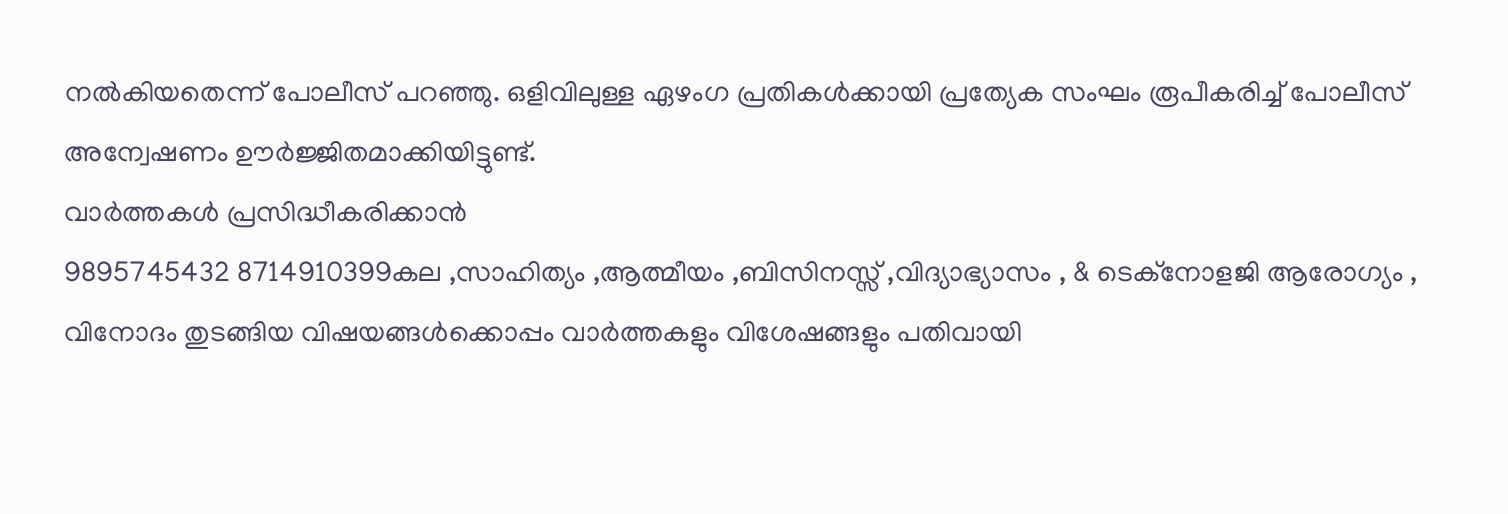നൽകിയതെന്ന് പോലീസ് പറഞ്ഞു. ഒളിവിലുള്ള ഏഴംഗ പ്രതികൾക്കായി പ്രത്യേക സംഘം രൂപീകരിച്ച് പോലീസ് അന്വേഷണം ഊർജ്ജിതമാക്കിയിട്ടുണ്ട്.
വാർത്തകൾ പ്രസിദ്ധീകരിക്കാൻ
9895745432 8714910399കല ,സാഹിത്യം ,ആത്മീയം ,ബിസിനസ്സ് ,വിദ്യാഭ്യാസം , & ടെക്നോളജി ആരോഗ്യം , വിനോദം തുടങ്ങിയ വിഷയങ്ങൾക്കൊപ്പം വാർത്തകളും വിശേഷങ്ങളും പതിവായി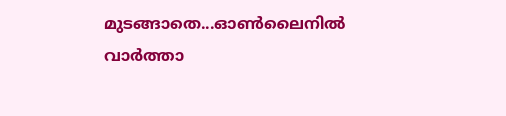മുടങ്ങാതെ...ഓൺലൈനിൽ വാർത്താ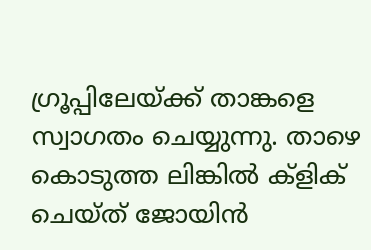ഗ്രൂപ്പിലേയ്ക്ക് താങ്കളെ സ്വാഗതം ചെയ്യുന്നു. താഴെ കൊടുത്ത ലിങ്കിൽ ക്ളിക് ചെയ്ത് ജോയിൻ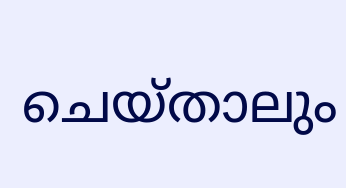ചെയ്താലും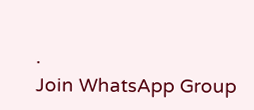.
Join WhatsApp Group